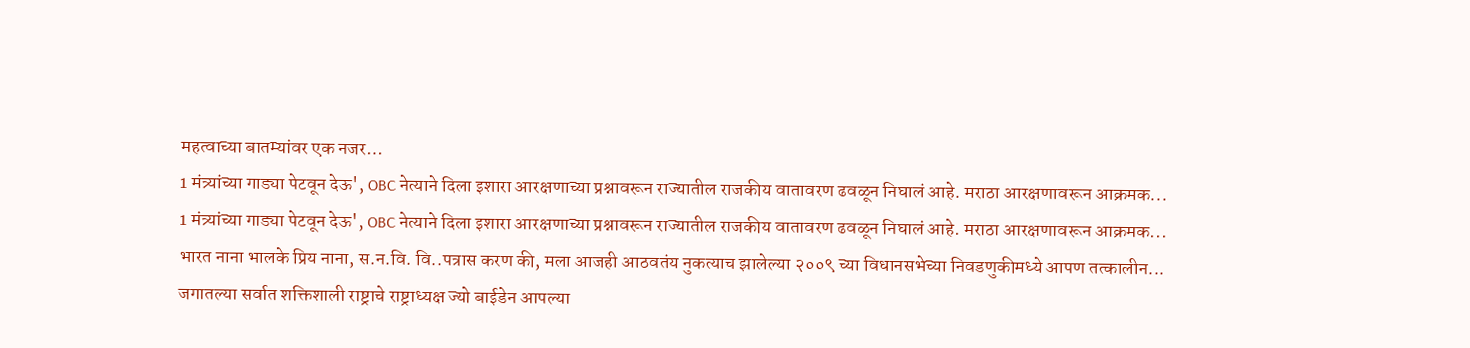महत्वाच्या बातम्यांवर एक नजर…
1 मंत्र्यांच्या गाड्या पेटवून देऊ', OBC नेत्याने दिला इशारा आरक्षणाच्या प्रश्नावरून राज्यातील राजकीय वातावरण ढवळून निघालं आहे. मराठा आरक्षणावरून आक्रमक...
1 मंत्र्यांच्या गाड्या पेटवून देऊ', OBC नेत्याने दिला इशारा आरक्षणाच्या प्रश्नावरून राज्यातील राजकीय वातावरण ढवळून निघालं आहे. मराठा आरक्षणावरून आक्रमक...
भारत नाना भालके प्रिय नाना, स.न.वि. वि..पत्रास करण की, मला आजही आठवतंय नुकत्याच झालेल्या २००९ च्या विधानसभेच्या निवडणुकीमध्ये आपण तत्कालीन...
जगातल्या सर्वात शक्तिशाली राष्ट्राचे राष्ट्राध्यक्ष ज्यो बाईडेन आपल्या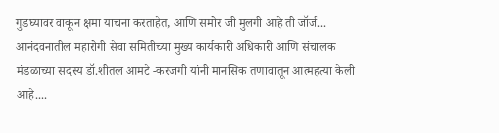गुडघ्यावर वाकून क्षमा याचना करताहेत, आणि समोर जी मुलगी आहे ती जॉर्ज...
आनंदवनातील महारोगी सेवा समितीच्या मुख्य कार्यकारी अधिकारी आणि संचालक मंडळाच्या सदस्य डॉ.शीतल आमटे -करजगी यांनी मानसिक तणावातून आत्महत्या केली आहे....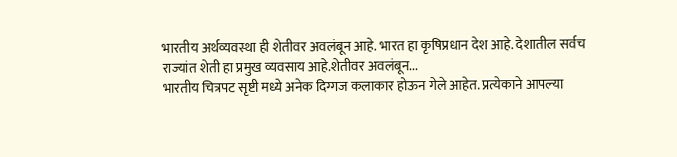भारतीय अर्थव्यवस्था ही शेतीवर अवलंबून आहे. भारत हा कृषिप्रधान देश आहे. देशातील सर्वच राज्यांत शेती हा प्रमुख व्यवसाय आहे.शेतीवर अवलंबून...
भारतीय चित्रपट सृष्टी मध्ये अनेक दिग्गज कलाकार होऊन गेले आहेत. प्रत्येकाने आपल्या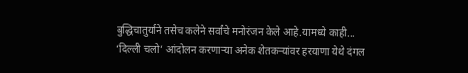बुद्धिचातुर्याने तसेच कलेने सर्वांचे मनोरंजन केले आहे.यामध्ये काही...
‘दिल्ली चलो’ आंदोलन करणाऱ्या अनेक शेतकऱ्यांवर हरयाणा येथे दंगल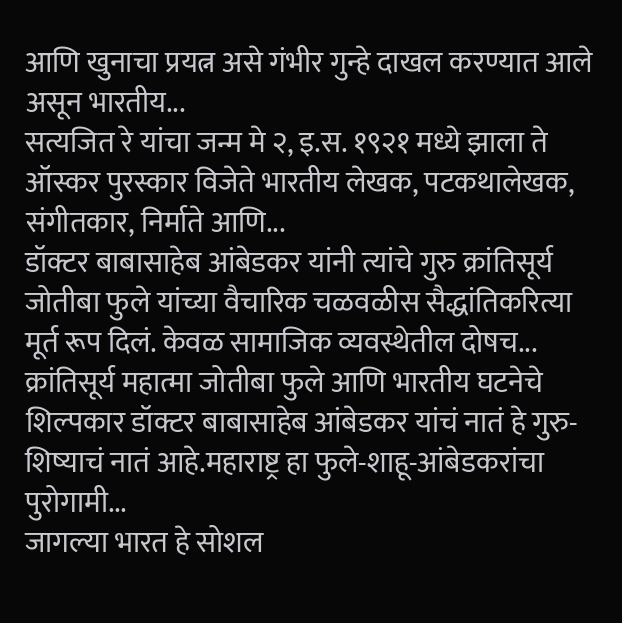आणि खुनाचा प्रयत्न असे गंभीर गुन्हे दाखल करण्यात आले असून भारतीय...
सत्यजित रे यांचा जन्म मे २, इ.स. १९२१ मध्ये झाला ते ऑस्कर पुरस्कार विजेते भारतीय लेखक, पटकथालेखक, संगीतकार, निर्माते आणि...
डॉक्टर बाबासाहेब आंबेडकर यांनी त्यांचे गुरु क्रांतिसूर्य जोतीबा फुले यांच्या वैचारिक चळवळीस सैद्धांतिकरित्या मूर्त रूप दिलं. केवळ सामाजिक व्यवस्थेतील दोषच...
क्रांतिसूर्य महात्मा जोतीबा फुले आणि भारतीय घटनेचे शिल्पकार डॉक्टर बाबासाहेब आंबेडकर यांचं नातं हे गुरु-शिष्याचं नातं आहे.महाराष्ट्र हा फुले-शाहू-आंबेडकरांचा पुरोगामी...
जागल्या भारत हे सोशल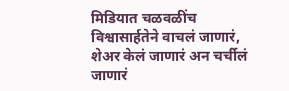मिडियात चळवळींच विश्वासार्हतेने वाचलं जाणारं, शेअर केलं जाणारं अन चर्चीलं जाणारं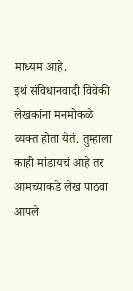माध्यम आहे.
इथं संविधानवादी विवेकी लेखकांना मनमोकळे व्यक्त होता येतं. तुम्हाला काही मांडायचं आहे तर आमच्याकडे लेख पाठवा
आपले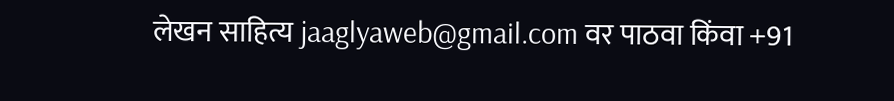लेखन साहित्य jaaglyaweb@gmail.com वर पाठवा किंवा +91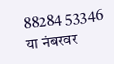88284 53346 या नंबरवर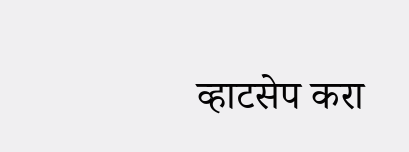व्हाटसेप करा